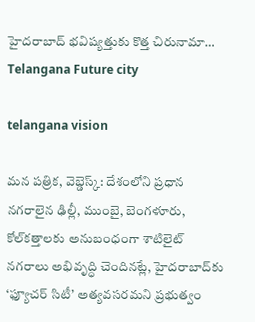హైదరాబాద్ భవిష్యత్తుకు కొత్త చిరునామా… Telangana Future city

telangana vision

మన పత్రిక, వెబ్డెస్క్: దేశంలోని ప్రధాన నగరాలైన ఢిల్లీ, ముంబై, బెంగళూరు, కోల్‌కత్తాలకు అనుబంధంగా శాటిలైట్ నగరాలు అభివృద్ధి చెందినట్లే, హైదరాబాద్‌కు ‘ఫ్యూచర్ సిటీ’ అత్యవసరమని ప్రభుత్వం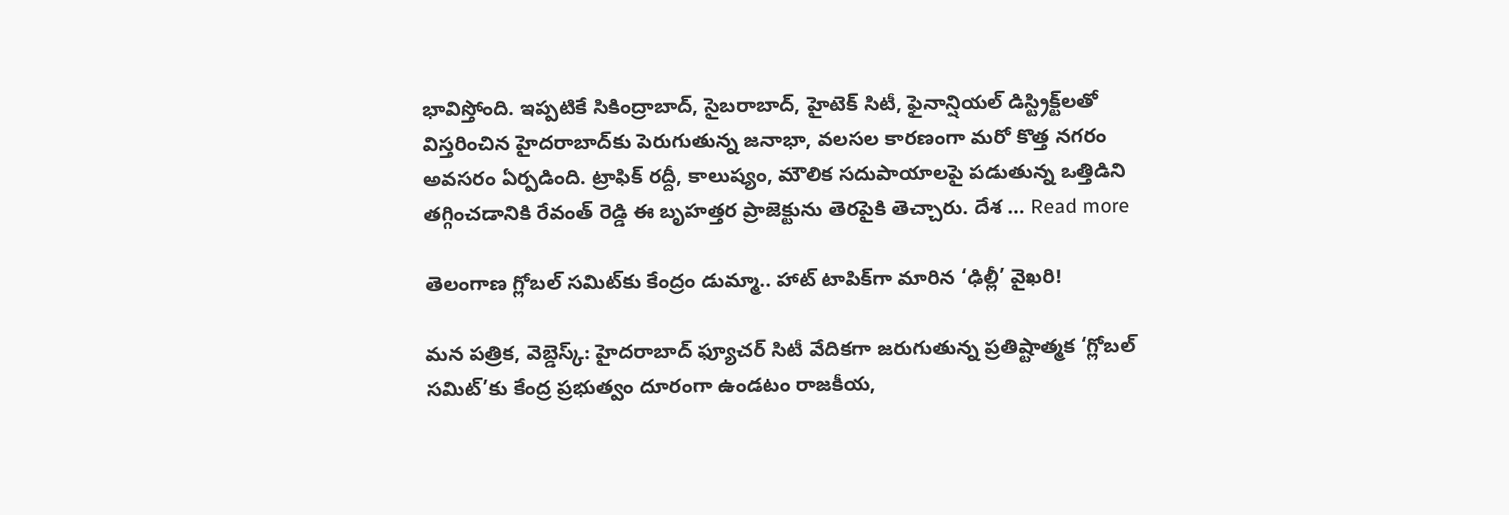భావిస్తోంది. ఇప్పటికే సికింద్రాబాద్, సైబరాబాద్, హైటెక్ సిటీ, ఫైనాన్షియల్ డిస్ట్రిక్ట్‌లతో విస్తరించిన హైదరాబాద్‌కు పెరుగుతున్న జనాభా, వలసల కారణంగా మరో కొత్త నగరం అవసరం ఏర్పడింది. ట్రాఫిక్ రద్దీ, కాలుష్యం, మౌలిక సదుపాయాలపై పడుతున్న ఒత్తిడిని తగ్గించడానికి రేవంత్ రెడ్డి ఈ బృహత్తర ప్రాజెక్టును తెరపైకి తెచ్చారు. దేశ … Read more

తెలంగాణ గ్లోబల్ సమిట్‌కు కేంద్రం డుమ్మా.. హాట్ టాపిక్‌గా మారిన ‘ఢిల్లీ’ వైఖరి!

మన పత్రిక, వెబ్డెస్క్: హైదరాబాద్ ఫ్యూచర్ సిటీ వేదికగా జరుగుతున్న ప్రతిష్టాత్మక ‘గ్లోబల్ సమిట్’కు కేంద్ర ప్రభుత్వం దూరంగా ఉండటం రాజకీయ,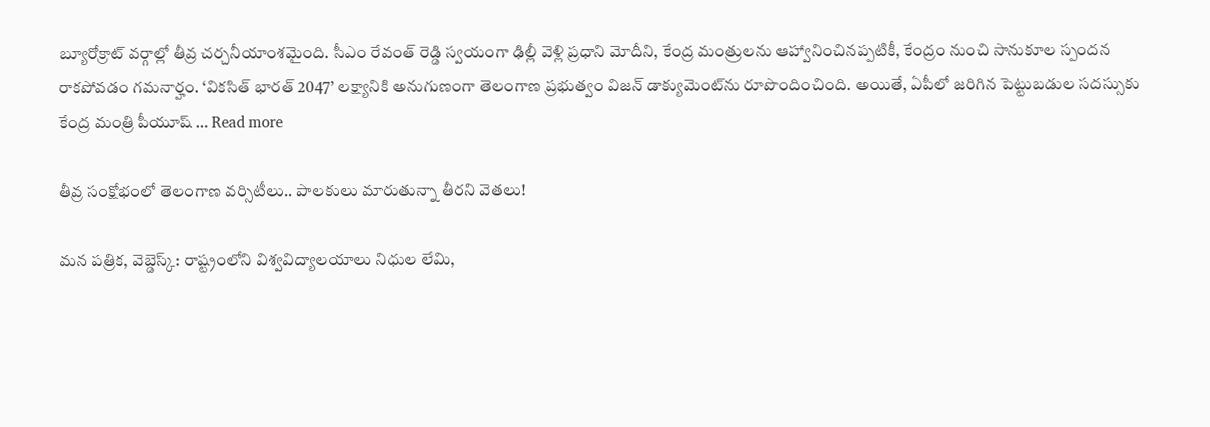బ్యూరోక్రాట్ వర్గాల్లో తీవ్ర చర్చనీయాంశమైంది. సీఎం రేవంత్ రెడ్డి స్వయంగా ఢిల్లీ వెళ్లి ప్రధాని మోదీని, కేంద్ర మంత్రులను ఆహ్వానించినప్పటికీ, కేంద్రం నుంచి సానుకూల స్పందన రాకపోవడం గమనార్హం. ‘వికసిత్ భారత్ 2047’ లక్ష్యానికి అనుగుణంగా తెలంగాణ ప్రభుత్వం విజన్ డాక్యుమెంట్‌ను రూపొందించింది. అయితే, ఏపీలో జరిగిన పెట్టుబడుల సదస్సుకు కేంద్ర మంత్రి పీయూష్ … Read more

తీవ్ర సంక్షోభంలో తెలంగాణ వర్సిటీలు.. పాలకులు మారుతున్నా తీరని వెతలు!

మన పత్రిక, వెబ్డెస్క్: రాష్ట్రంలోని విశ్వవిద్యాలయాలు నిధుల లేమి,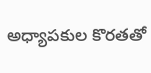అధ్యాపకుల కొరతతో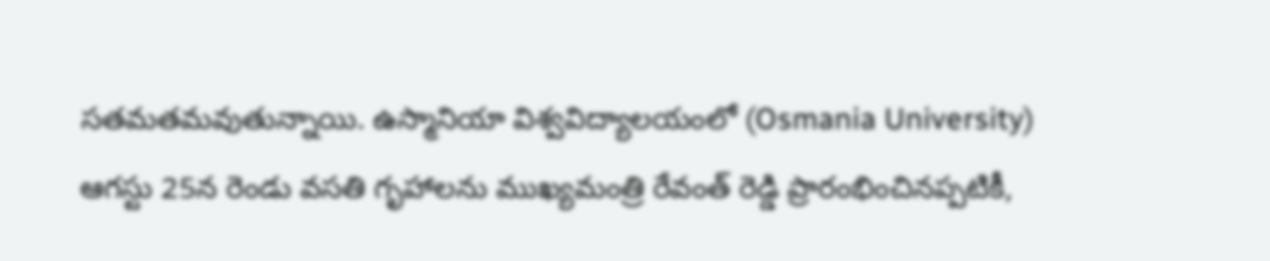సతమతమవుతున్నాయి. ఉస్మానియా విశ్వవిద్యాలయంలో (Osmania University) ఆగస్టు 25న రెండు వసతి గృహాలను ముఖ్యమంత్రి రేవంత్ రెడ్డి ప్రారంభించినప్పటికీ,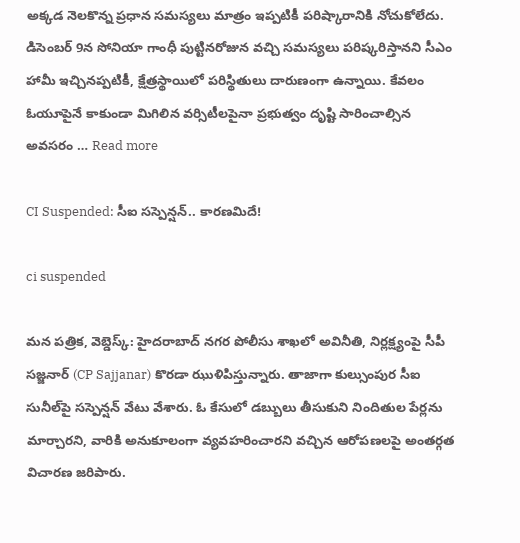అక్కడ నెలకొన్న ప్రధాన సమస్యలు మాత్రం ఇప్పటికీ పరిష్కారానికి నోచుకోలేదు. డిసెంబర్ 9న సోనియా గాంధీ పుట్టినరోజున వచ్చి సమస్యలు పరిష్కరిస్తానని సీఎం హామీ ఇచ్చినప్పటికీ, క్షేత్రస్థాయిలో పరిస్థితులు దారుణంగా ఉన్నాయి. కేవలం ఓయూపైనే కాకుండా మిగిలిన వర్సిటీలపైనా ప్రభుత్వం దృష్టి సారించాల్సిన అవసరం … Read more

CI Suspended: సీఐ సస్పెన్షన్.. కారణమిదే!

ci suspended

మన పత్రిక, వెబ్డెస్క్: హైదరాబాద్ నగర పోలీసు శాఖలో అవినీతి, నిర్లక్ష్యంపై సీపీ సజ్జనార్ (CP Sajjanar) కొరడా ఝుళిపిస్తున్నారు. తాజాగా కుల్సుంపుర సీఐ సునీల్‌పై సస్పెన్షన్ వేటు వేశారు. ఓ కేసులో డబ్బులు తీసుకుని నిందితుల పేర్లను మార్చారని, వారికి అనుకూలంగా వ్యవహరించారని వచ్చిన ఆరోపణలపై అంతర్గత విచారణ జరిపారు.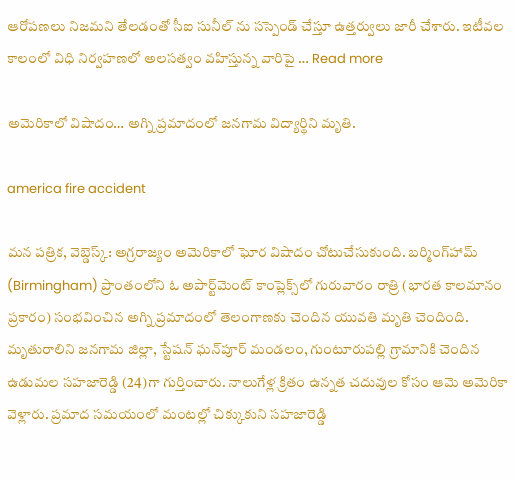ఆరోపణలు నిజమని తేలడంతో సీఐ సునీల్ ను సస్పెండ్ చేస్తూ ఉత్తర్వులు జారీ చేశారు. ఇటీవల కాలంలో విధి నిర్వహణలో అలసత్వం వహిస్తున్న వారిపై … Read more

అమెరికాలో విషాదం… అగ్ని ప్రమాదంలో జనగామ విద్యార్థిని మృతి.

america fire accident

మన పత్రిక, వెబ్డెస్క్: అగ్రరాజ్యం అమెరికాలో ఘోర విషాదం చోటుచేసుకుంది. బర్మింగ్‌హామ్ (Birmingham) ప్రాంతంలోని ఓ అపార్ట్‌మెంట్ కాంప్లెక్స్‌లో గురువారం రాత్రి (భారత కాలమానం ప్రకారం) సంభవించిన అగ్ని ప్రమాదంలో తెలంగాణకు చెందిన యువతి మృతి చెందింది. మృతురాలిని జనగామ జిల్లా, స్టేషన్ ఘన్‌పూర్ మండలం, గుంటూరుపల్లి గ్రామానికి చెందిన ఉడుమల సహజారెడ్డి (24)గా గుర్తించారు. నాలుగేళ్ల క్రితం ఉన్నత చదువుల కోసం ఆమె అమెరికా వెళ్లారు. ప్రమాద సమయంలో మంటల్లో చిక్కుకుని సహజారెడ్డి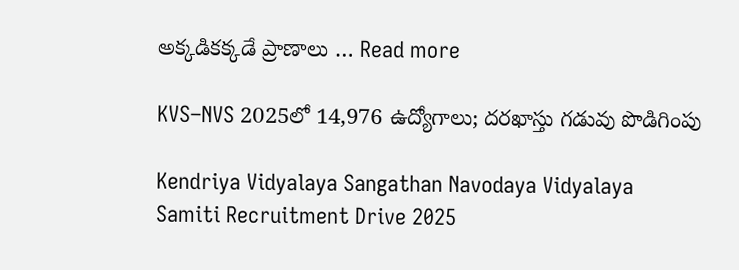అక్కడికక్కడే ప్రాణాలు … Read more

KVS–NVS 2025లో 14,976 ఉద్యోగాలు; దరఖాస్తు గడువు పొడిగింపు

Kendriya Vidyalaya Sangathan Navodaya Vidyalaya Samiti Recruitment Drive 2025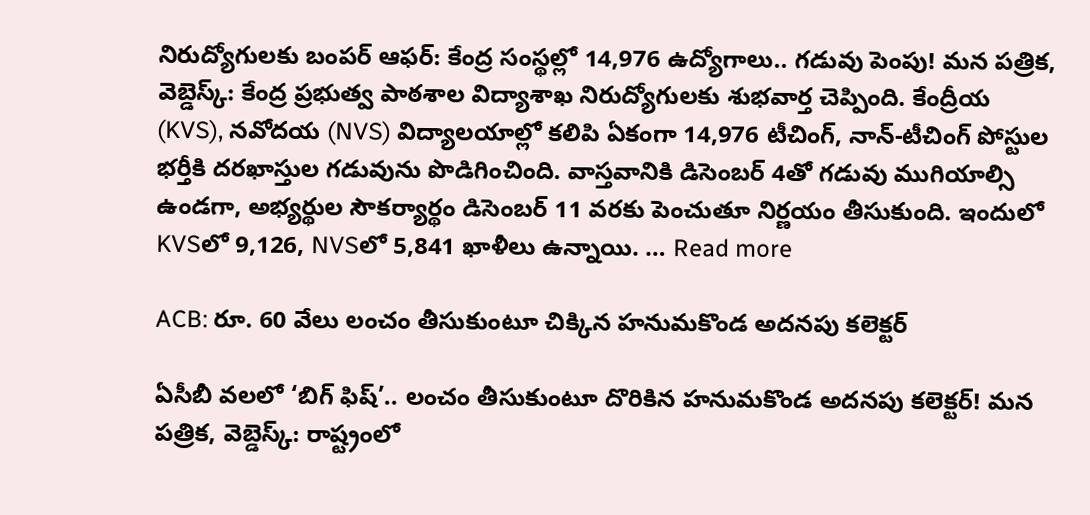నిరుద్యోగులకు బంపర్ ఆఫర్: కేంద్ర సంస్థల్లో 14,976 ఉద్యోగాలు.. గడువు పెంపు! మన పత్రిక, వెబ్డెస్క్: కేంద్ర ప్రభుత్వ పాఠశాల విద్యాశాఖ నిరుద్యోగులకు శుభవార్త చెప్పింది. కేంద్రీయ (KVS), నవోదయ (NVS) విద్యాలయాల్లో కలిపి ఏకంగా 14,976 టీచింగ్, నాన్-టీచింగ్ పోస్టుల భర్తీకి దరఖాస్తుల గడువును పొడిగించింది. వాస్తవానికి డిసెంబర్ 4తో గడువు ముగియాల్సి ఉండగా, అభ్యర్థుల సౌకర్యార్థం డిసెంబర్ 11 వరకు పెంచుతూ నిర్ణయం తీసుకుంది. ఇందులో KVSలో 9,126, NVSలో 5,841 ఖాళీలు ఉన్నాయి. … Read more

ACB: రూ. 60 వేలు లంచం తీసుకుంటూ చిక్కిన హనుమకొండ అదనపు కలెక్టర్

ఏసీబీ వలలో ‘బిగ్ ఫిష్’.. లంచం తీసుకుంటూ దొరికిన హనుమకొండ అదనపు కలెక్టర్! మన పత్రిక, వెబ్డెస్క్: రాష్ట్రంలో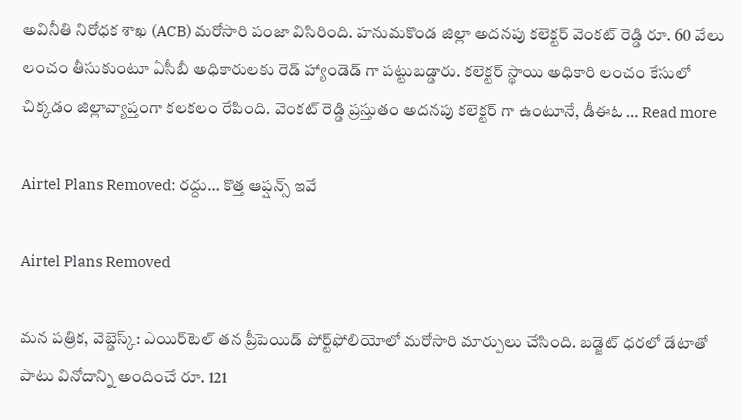అవినీతి నిరోధక శాఖ (ACB) మరోసారి పంజా విసిరింది. హనుమకొండ జిల్లా అదనపు కలెక్టర్ వెంకట్ రెడ్డి రూ. 60 వేలు లంచం తీసుకుంటూ ఏసీబీ అధికారులకు రెడ్ హ్యాండెడ్ గా పట్టుబడ్డారు. కలెక్టర్ స్థాయి అధికారి లంచం కేసులో చిక్కడం జిల్లావ్యాప్తంగా కలకలం రేపింది. వెంకట్ రెడ్డి ప్రస్తుతం అదనపు కలెక్టర్ గా ఉంటూనే, డీఈఓ … Read more

Airtel Plans Removed: రద్దు… కొత్త ఆప్షన్స్ ఇవే

Airtel Plans Removed

మన పత్రిక, వెబ్డెస్క్: ఎయిర్‌టెల్ తన ప్రీపెయిడ్ పోర్ట్‌ఫోలియోలో మరోసారి మార్పులు చేసింది. బడ్జెట్ ధరలో డేటాతో పాటు వినోదాన్ని అందించే రూ. 121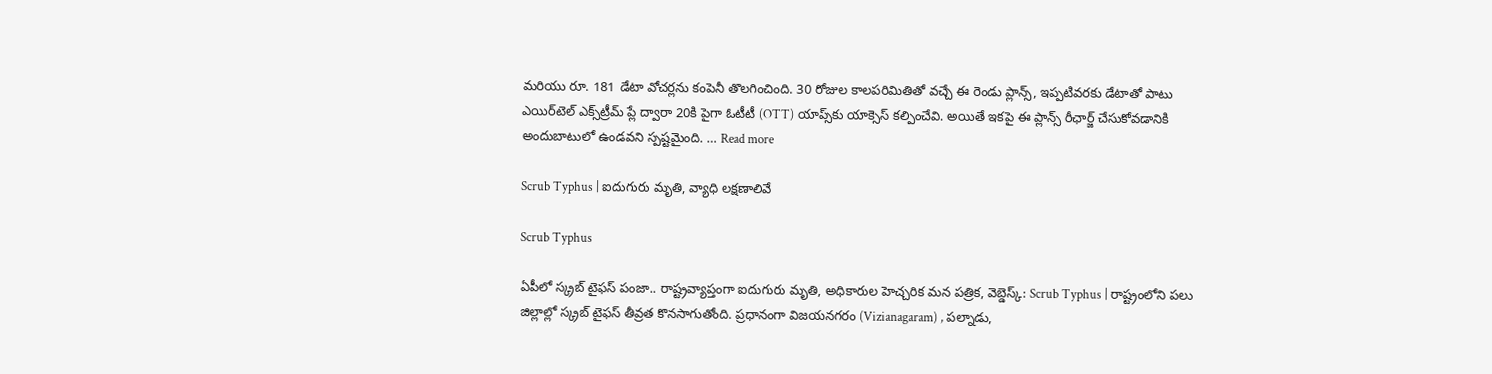మరియు రూ. 181 డేటా వోచర్లను కంపెనీ తొలగించింది. 30 రోజుల కాలపరిమితితో వచ్చే ఈ రెండు ప్లాన్స్, ఇప్పటివరకు డేటాతో పాటు ఎయిర్‌టెల్ ఎక్స్‌ట్రీమ్ ప్లే ద్వారా 20కి పైగా ఓటీటీ (OTT) యాప్స్‌కు యాక్సెస్ కల్పించేవి. అయితే ఇకపై ఈ ప్లాన్స్ రీఛార్జ్ చేసుకోవడానికి అందుబాటులో ఉండవని స్పష్టమైంది. … Read more

Scrub Typhus | ఐదుగురు మృతి, వ్యాధి లక్షణాలివే

Scrub Typhus

ఏపీలో స్క్రబ్ టైఫస్ పంజా.. రాష్ట్రవ్యాప్తంగా ఐదుగురు మృతి, అధికారుల హెచ్చరిక మన పత్రిక, వెబ్డెస్క్: Scrub Typhus | రాష్ట్రంలోని పలు జిల్లాల్లో స్క్రబ్ టైఫస్ తీవ్రత కొనసాగుతోంది. ప్రధానంగా విజయనగరం (Vizianagaram) , పల్నాడు,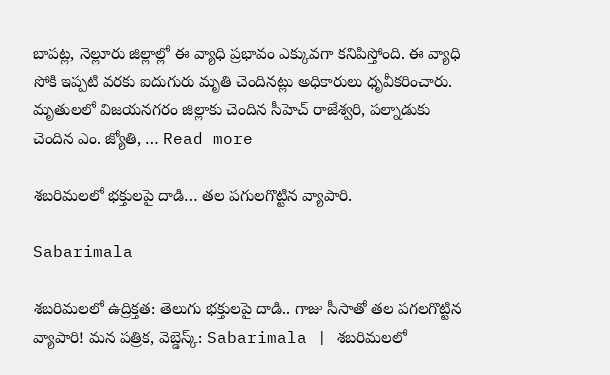బాపట్ల, నెల్లూరు జిల్లాల్లో ఈ వ్యాధి ప్రభావం ఎక్కువగా కనిపిస్తోంది. ఈ వ్యాధి సోకి ఇప్పటి వరకు ఐదుగురు మృతి చెందినట్లు అధికారులు ధృవీకరించారు. మృతులలో విజయనగరం జిల్లాకు చెందిన సీహెచ్ రాజేశ్వరి, పల్నాడుకు చెందిన ఎం. జ్యోతి, … Read more

శబరిమలలో భక్తులపై దాడి… తల పగులగొట్టిన వ్యాపారి.

Sabarimala

శబరిమలలో ఉద్రిక్తత: తెలుగు భక్తులపై దాడి.. గాజు సీసాతో తల పగలగొట్టిన వ్యాపారి! మన పత్రిక, వెబ్డెస్క్: Sabarimala | శబరిమలలో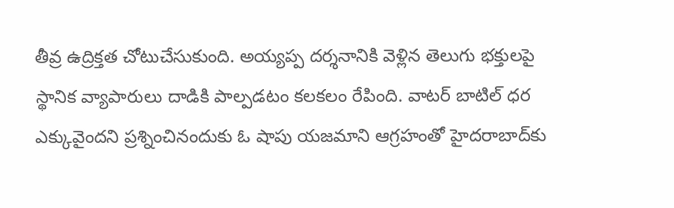తీవ్ర ఉద్రిక్తత చోటుచేసుకుంది. అయ్యప్ప దర్శనానికి వెళ్లిన తెలుగు భక్తులపై స్థానిక వ్యాపారులు దాడికి పాల్పడటం కలకలం రేపింది. వాటర్ బాటిల్ ధర ఎక్కువైందని ప్రశ్నించినందుకు ఓ షాపు యజమాని ఆగ్రహంతో హైదరాబాద్‌కు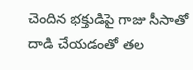చెందిన భక్తుడిపై గాజు సీసాతో దాడి చేయడంతో తల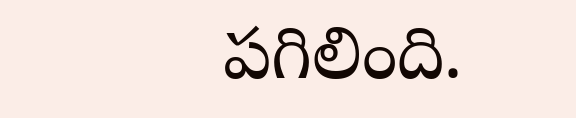పగిలింది.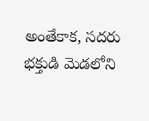అంతేకాక, సదరు భక్తుడి మెడలోని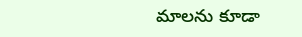మాలను కూడా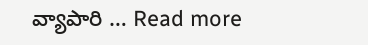వ్యాపారి … Read more